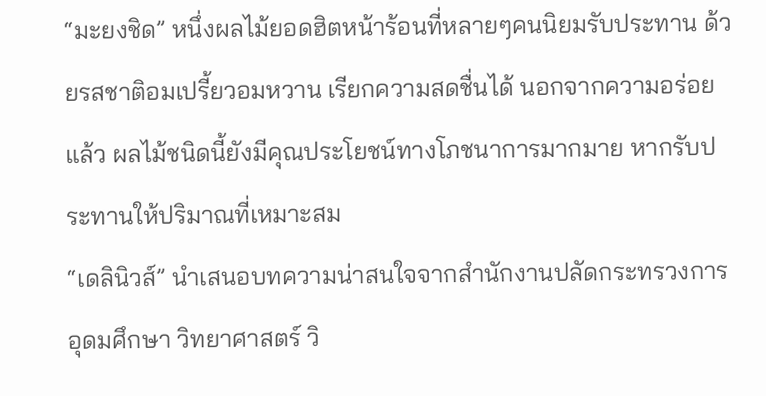“มะยงชิด” หนึ่งผลไม้ยอดฮิตหน้าร้อนที่หลายๆคนนิยมรับประทาน ด้วยรสชาติอมเปรี้ยวอมหวาน เรียกความสดชื่นได้ นอกจากความอร่อยแล้ว ผลไม้ชนิดนี้ยังมีคุณประโยชน์ทางโภชนาการมากมาย หากรับประทานให้ปริมาณที่เหมาะสม
“เดลินิวส์” นำเสนอบทความน่าสนใจจากสำนักงานปลัดกระทรวงการอุดมศึกษา วิทยาศาสตร์ วิ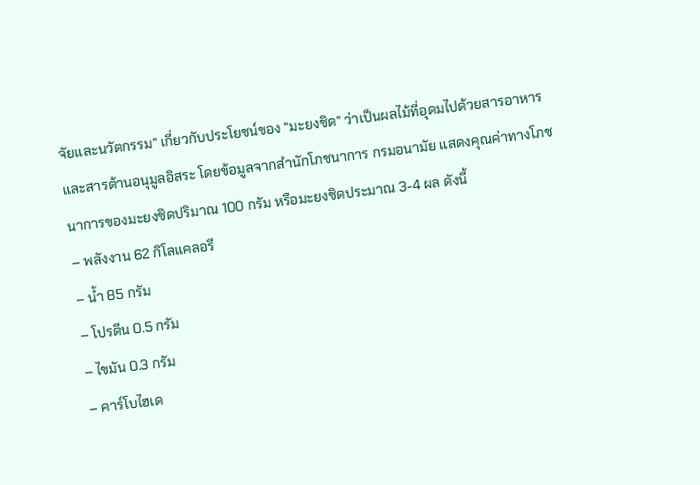จัยและนวัตกรรม” เกี่ยวกับประโยชน์ของ “มะยงชิด” ว่าเป็นผลไม้ที่อุดมไปด้วยสารอาหารและสารต้านอนุมูลอิสระ โดยข้อมูลจากสำนักโภชนาการ กรมอนามัย แสดงคุณค่าทางโภชนาการของมะยงชิดปริมาณ 100 กรัม หรือมะยงชิดประมาณ 3-4 ผล ดังนี้
– พลังงาน 62 กิโลแคลอรี
– น้ำ 85 กรัม
– โปรตีน 0.5 กรัม
– ไขมัน 0.3 กรัม
– คาร์โบไฮเด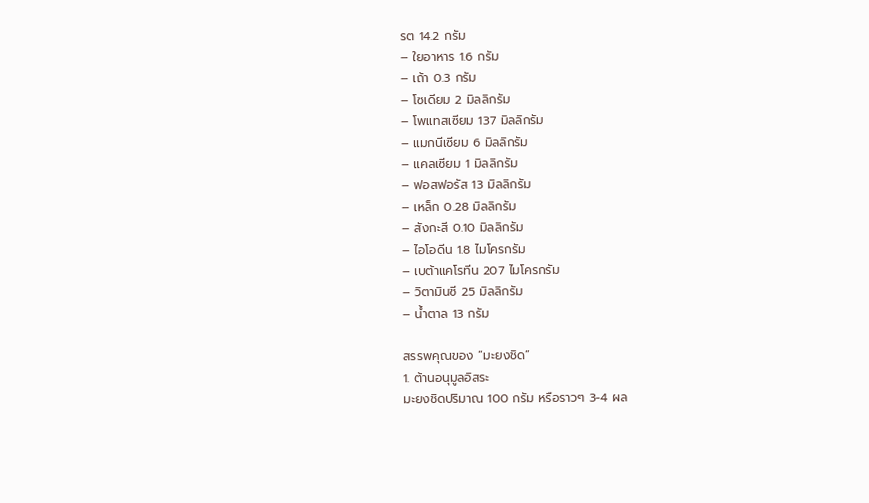รต 14.2 กรัม
– ใยอาหาร 1.6 กรัม
– เถ้า 0.3 กรัม
– โซเดียม 2 มิลลิกรัม
– โพแทสเซียม 137 มิลลิกรัม
– แมกนีเซียม 6 มิลลิกรัม
– แคลเซียม 1 มิลลิกรัม
– ฟอสฟอรัส 13 มิลลิกรัม
– เหล็ก 0.28 มิลลิกรัม
– สังกะสี 0.10 มิลลิกรัม
– ไอโอดีน 1.8 ไมโครกรัม
– เบต้าแคโรทีน 207 ไมโครกรัม
– วิตามินซี 25 มิลลิกรัม
– น้ำตาล 13 กรัม

สรรพคุณของ “มะยงชิด”
1. ต้านอนุมูลอิสระ
มะยงชิดปริมาณ 100 กรัม หรือราวๆ 3-4 ผล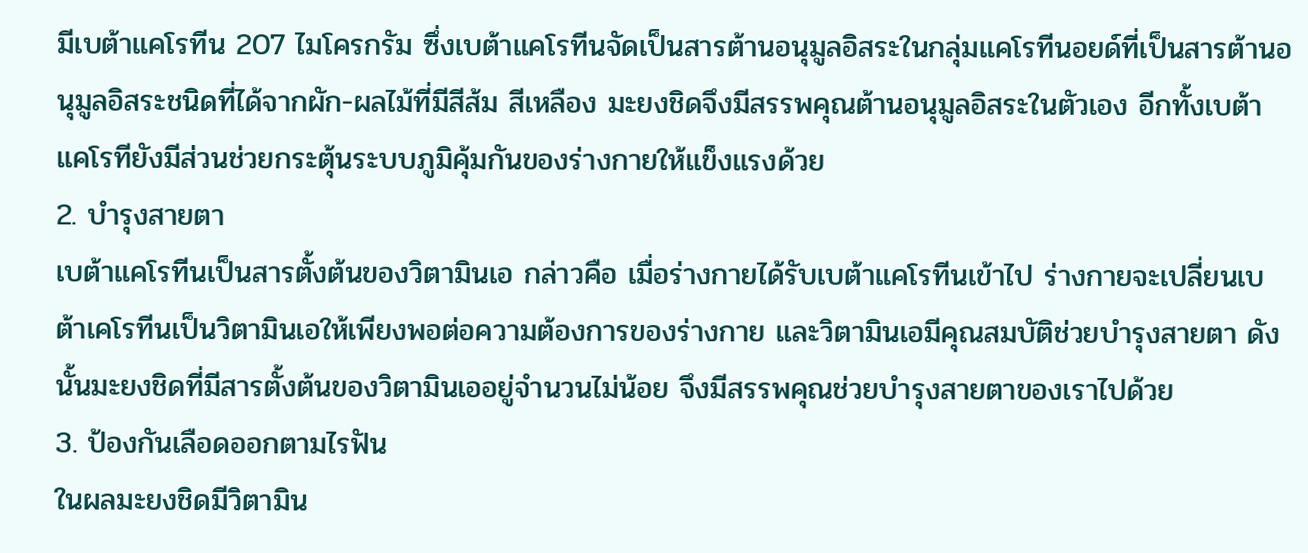มีเบต้าแคโรทีน 207 ไมโครกรัม ซึ่งเบต้าแคโรทีนจัดเป็นสารต้านอนุมูลอิสระในกลุ่มแคโรทีนอยด์ที่เป็นสารต้านอนุมูลอิสระชนิดที่ได้จากผัก-ผลไม้ที่มีสีส้ม สีเหลือง มะยงชิดจึงมีสรรพคุณต้านอนุมูลอิสระในตัวเอง อีกทั้งเบต้าแคโรทียังมีส่วนช่วยกระตุ้นระบบภูมิคุ้มกันของร่างกายให้แข็งแรงด้วย
2. บำรุงสายตา
เบต้าแคโรทีนเป็นสารตั้งต้นของวิตามินเอ กล่าวคือ เมื่อร่างกายได้รับเบต้าแคโรทีนเข้าไป ร่างกายจะเปลี่ยนเบต้าเคโรทีนเป็นวิตามินเอให้เพียงพอต่อความต้องการของร่างกาย และวิตามินเอมีคุณสมบัติช่วยบำรุงสายตา ดังนั้นมะยงชิดที่มีสารตั้งต้นของวิตามินเออยู่จำนวนไม่น้อย จึงมีสรรพคุณช่วยบำรุงสายตาของเราไปด้วย
3. ป้องกันเลือดออกตามไรฟัน
ในผลมะยงชิดมีวิตามิน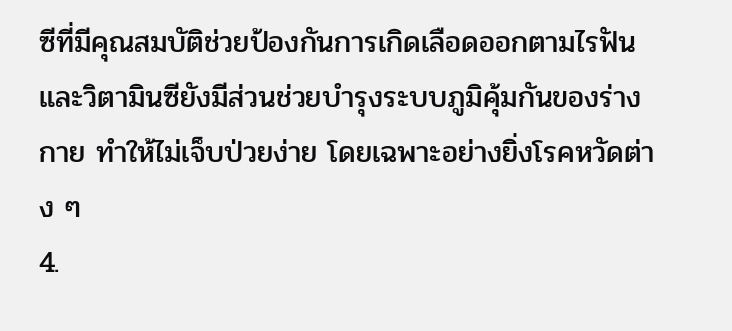ซีที่มีคุณสมบัติช่วยป้องกันการเกิดเลือดออกตามไรฟัน และวิตามินซียังมีส่วนช่วยบำรุงระบบภูมิคุ้มกันของร่างกาย ทำให้ไม่เจ็บป่วยง่าย โดยเฉพาะอย่างยิ่งโรคหวัดต่าง ๆ
4.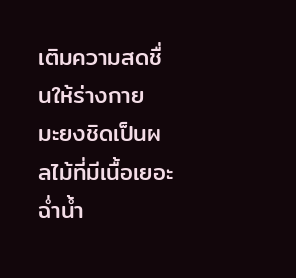เติมความสดชื่นให้ร่างกาย
มะยงชิดเป็นผลไม้ที่มีเนื้อเยอะ ฉ่ำน้ำ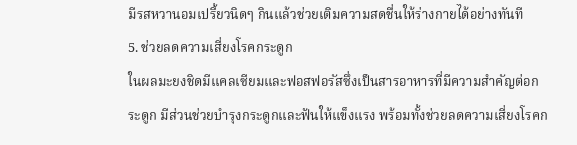มีรสหวานอมเปรี้ยวนิดๆ กินแล้วช่วยเติมความสดชื่นให้ร่างกายได้อย่างทันที
5. ช่วยลดความเสี่ยงโรคกระดูก
ในผลมะยงชิดมีแคลเซียมและฟอสฟอรัสซึ่งเป็นสารอาหารที่มีความสำคัญต่อกระดูก มีส่วนช่วยบำรุงกระดูกและฟันให้แข็งแรง พร้อมทั้งช่วยลดความเสี่ยงโรคก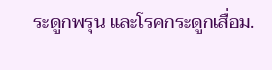ระดูกพรุน และโรคกระดูกเสื่อม.